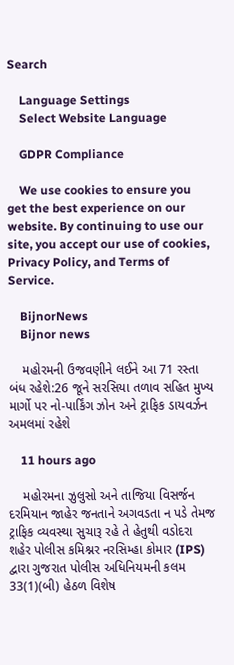Search

    Language Settings
    Select Website Language

    GDPR Compliance

    We use cookies to ensure you get the best experience on our website. By continuing to use our site, you accept our use of cookies, Privacy Policy, and Terms of Service.

    BijnorNews
    Bijnor news

    મહોરમની ઉજવણીને લઈને આ 71 રસ્તા બંધ રહેશે:26 જૂને સરસિયા તળાવ સહિત મુખ્ય માર્ગો પર નો-પાર્કિંગ ઝોન અને ટ્રાફિક ડાયવર્ઝન અમલમાં રહેશે

    11 hours ago

    મહોરમના ઝુલુસો અને તાજિયા વિસર્જન દરમિયાન જાહેર જનતાને અગવડતા ન પડે તેમજ ટ્રાફિક વ્યવસ્થા સુચારૂ રહે તે હેતુથી વડોદરા શહેર પોલીસ કમિશ્નર નરસિમ્હા કોમાર (IPS) દ્વારા ગુજરાત પોલીસ અધિનિયમની કલમ 33(1)(બી) હેઠળ વિશેષ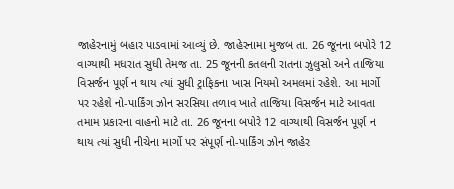જાહેરનામું બહાર પાડવામાં આવ્યું છે. જાહેરનામા મુજબ તા. 26 જૂનના બપોરે 12 વાગ્યાથી મધરાત સુધી તેમજ તા. 25 જૂનની કતલની રાતના ઝુલુસો અને તાજિયા વિસર્જન પૂર્ણ ન થાય ત્યાં સુધી ટ્રાફિકના ખાસ નિયમો અમલમાં રહેશે. આ માર્ગો પર રહેશે નો-પાર્કિંગ ઝોન સરસિયા તળાવ ખાતે તાજિયા વિસર્જન માટે આવતા તમામ પ્રકારના વાહનો માટે તા. 26 જૂનના બપોરે 12 વાગ્યાથી વિસર્જન પૂર્ણ ન થાય ત્યાં સુધી નીચેના માર્ગો પર સંપૂર્ણ નો-પાર્કિંગ ઝોન જાહેર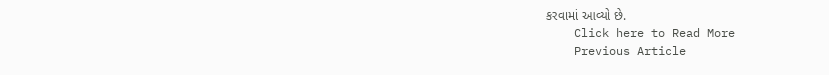કરવામાં આવ્યો છે.
    Click here to Read More
    Previous Article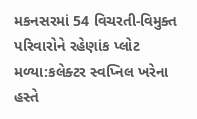મકનસરમાં 54 વિચરતી-વિમુક્ત પરિવારોને રહેણાંક પ્લોટ મળ્યા:કલેક્ટર સ્વપ્નિલ ખરેના હસ્તે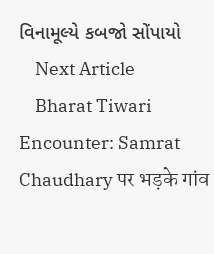વિનામૂલ્યે કબજો સોંપાયો
    Next Article
    Bharat Tiwari Encounter: Samrat Chaudhary पर भड़के गांव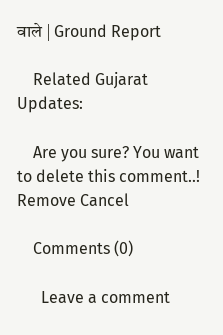वाले | Ground Report

    Related Gujarat Updates:

    Are you sure? You want to delete this comment..! Remove Cancel

    Comments (0)

      Leave a comment